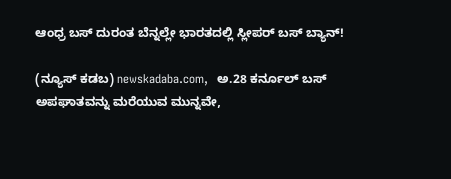ಆಂಧ್ರ ಬಸ್‌ ದುರಂತ ಬೆನ್ನಲ್ಲೇ ಭಾರತದಲ್ಲಿ ಸ್ಲೀಪರ್ ಬಸ್‌ ಬ್ಯಾನ್!

(ನ್ಯೂಸ್‌ ಕಡಬ) newskadaba.com,  ಅ.28 ಕರ್ನೂಲ್ ಬಸ್ ಅಪಘಾತವನ್ನು ಮರೆಯುವ ಮುನ್ನವೇ,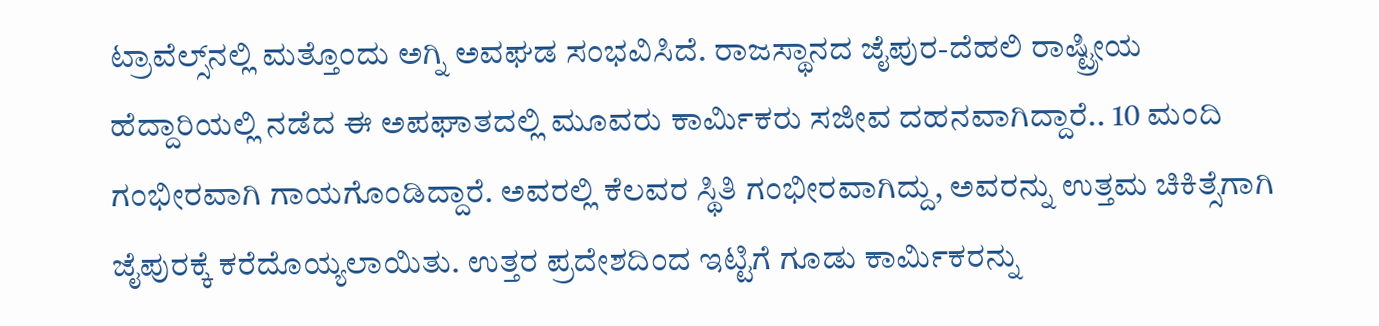ಟ್ರಾವೆಲ್ಸ್‌ನಲ್ಲಿ ಮತ್ತೊಂದು ಅಗ್ನಿ ಅವಘಡ ಸಂಭವಿಸಿದೆ. ರಾಜಸ್ಥಾನದ ಜೈಪುರ-ದೆಹಲಿ ರಾಷ್ಟ್ರೀಯ ಹೆದ್ದಾರಿಯಲ್ಲಿ ನಡೆದ ಈ ಅಪಘಾತದಲ್ಲಿ ಮೂವರು ಕಾರ್ಮಿಕರು ಸಜೀವ ದಹನವಾಗಿದ್ದಾರೆ.. 10 ಮಂದಿ ಗಂಭೀರವಾಗಿ ಗಾಯಗೊಂಡಿದ್ದಾರೆ. ಅವರಲ್ಲಿ ಕೆಲವರ ಸ್ಥಿತಿ ಗಂಭೀರವಾಗಿದ್ದು, ಅವರನ್ನು ಉತ್ತಮ ಚಿಕಿತ್ಸೆಗಾಗಿ ಜೈಪುರಕ್ಕೆ ಕರೆದೊಯ್ಯಲಾಯಿತು. ಉತ್ತರ ಪ್ರದೇಶದಿಂದ ಇಟ್ಟಿಗೆ ಗೂಡು ಕಾರ್ಮಿಕರನ್ನು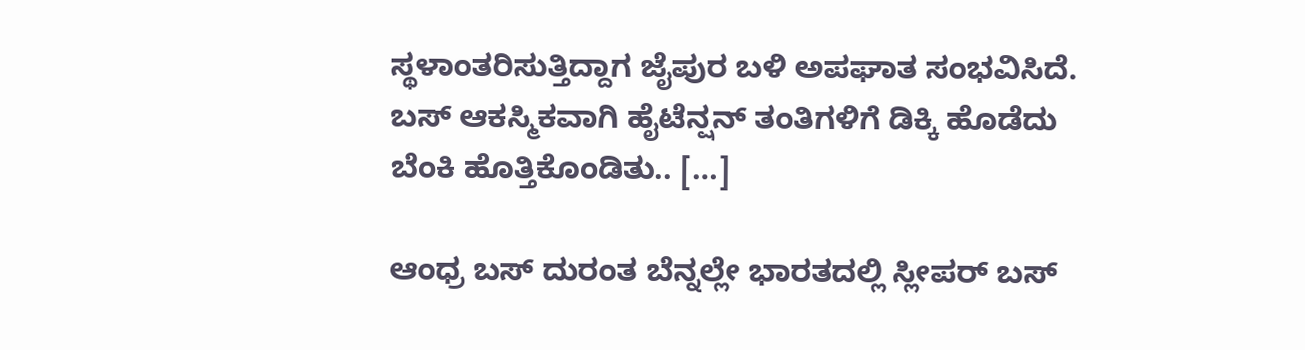ಸ್ಥಳಾಂತರಿಸುತ್ತಿದ್ದಾಗ ಜೈಪುರ ಬಳಿ ಅಪಘಾತ ಸಂಭವಿಸಿದೆ. ಬಸ್ ಆಕಸ್ಮಿಕವಾಗಿ ಹೈಟೆನ್ಷನ್ ತಂತಿಗಳಿಗೆ ಡಿಕ್ಕಿ ಹೊಡೆದು ಬೆಂಕಿ ಹೊತ್ತಿಕೊಂಡಿತು.. […]

ಆಂಧ್ರ ಬಸ್‌ ದುರಂತ ಬೆನ್ನಲ್ಲೇ ಭಾರತದಲ್ಲಿ ಸ್ಲೀಪರ್ ಬಸ್‌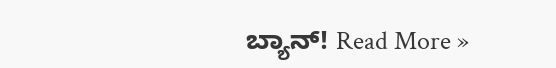ಬ್ಯಾನ್! Read More »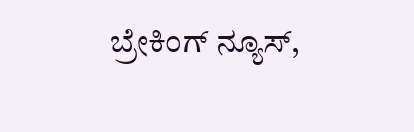ಬ್ರೇಕಿಂಗ್ ನ್ಯೂಸ್,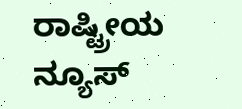ರಾಷ್ಟ್ರೀಯ ನ್ಯೂಸ್